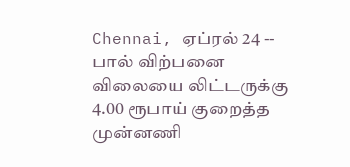Chennai, ஏப்ரல் 24 -- பால் விற்பனை விலையை லிட்டருக்கு 4.00 ரூபாய் குறைத்த முன்னணி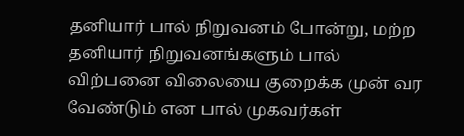தனியார் பால் நிறுவனம் போன்று, மற்ற தனியார் நிறுவனங்களும் பால் விற்பனை விலையை குறைக்க முன் வர வேண்டும் என பால் முகவர்கள்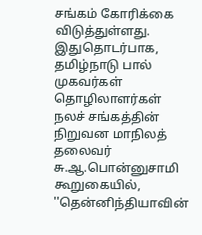சங்கம் கோரிக்கை விடுத்துள்ளது.
இதுதொடர்பாக, தமிழ்நாடு பால் முகவர்கள் தொழிலாளர்கள் நலச் சங்கத்தின் நிறுவன மாநிலத் தலைவர் சு.ஆ.பொன்னுசாமி கூறுகையில், ''தென்னிந்தியாவின்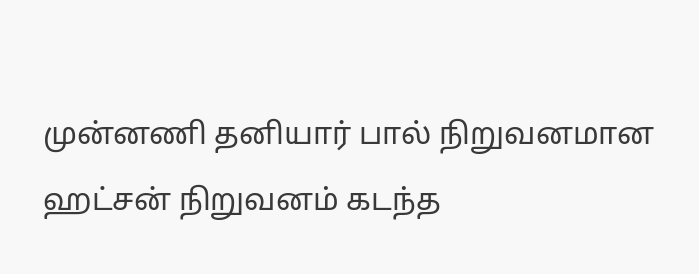முன்னணி தனியார் பால் நிறுவனமான ஹட்சன் நிறுவனம் கடந்த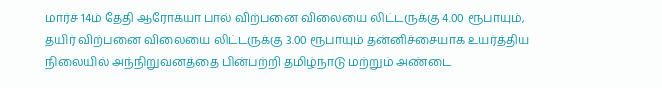மார்ச் 14ம் தேதி ஆரோக்யா பால் விற்பனை விலையை லிட்டருக்கு 4.00 ரூபாயும், தயிர் விற்பனை விலையை லிட்டருக்கு 3.00 ரூபாயும் தன்னிச்சையாக உயர்த்திய நிலையில் அந்நிறுவனத்தை பின்பற்றி தமிழ்நாடு மற்றும் அண்டை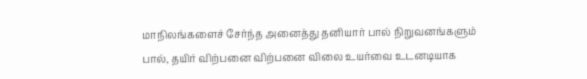மாநிலங்களைச் சேர்ந்த அனைத்து தனியார் பால் நிறுவனங்களும் பால், தயிர் விற்பனை விற்பனை விலை உயர்வை உடனடியாக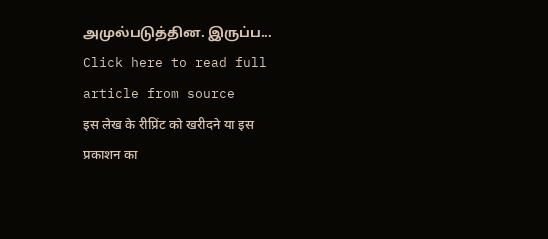அமுல்படுத்தின. இருப்ப...
Click here to read full article from source
इस लेख के रीप्रिंट को खरीदने या इस प्रकाशन का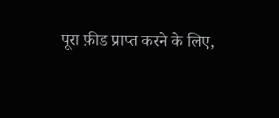पूरा फ़ीड प्राप्त करने के लिए,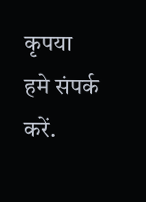कृपया
हमे संपर्क करें.